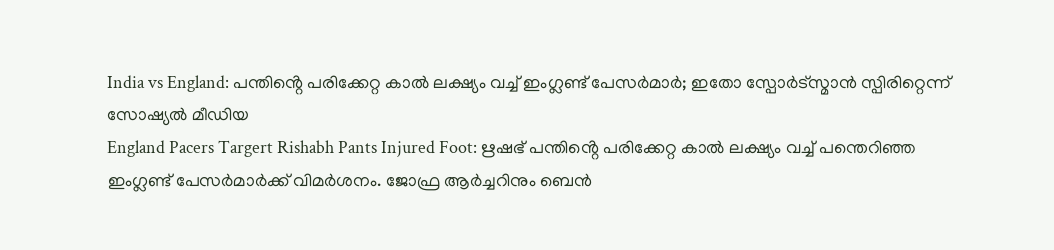India vs England: പന്തിൻ്റെ പരിക്കേറ്റ കാൽ ലക്ഷ്യം വച്ച് ഇംഗ്ലണ്ട് പേസർമാർ; ഇതോ സ്പോർട്സ്മാൻ സ്പിരിറ്റെന്ന് സോഷ്യൽ മീഡിയ
England Pacers Targert Rishabh Pants Injured Foot: ഋഷഭ് പന്തിൻ്റെ പരിക്കേറ്റ കാൽ ലക്ഷ്യം വച്ച് പന്തെറിഞ്ഞ ഇംഗ്ലണ്ട് പേസർമാർക്ക് വിമർശനം. ജോഫ്ര ആർച്ചറിനും ബെൻ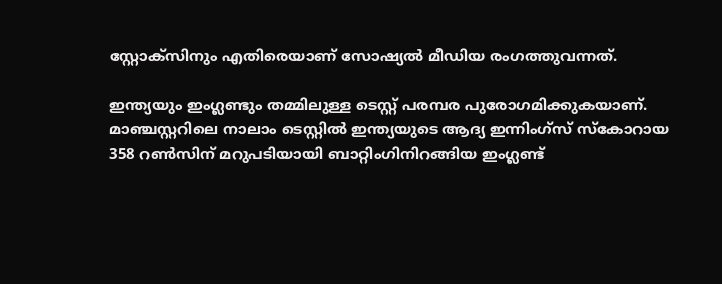സ്റ്റോക്സിനും എതിരെയാണ് സോഷ്യൽ മീഡിയ രംഗത്തുവന്നത്.

ഇന്ത്യയും ഇംഗ്ലണ്ടും തമ്മിലുള്ള ടെസ്റ്റ് പരമ്പര പുരോഗമിക്കുകയാണ്. മാഞ്ചസ്റ്ററിലെ നാലാം ടെസ്റ്റിൽ ഇന്ത്യയുടെ ആദ്യ ഇന്നിംഗ്സ് സ്കോറായ 358 റൺസിന് മറുപടിയായി ബാറ്റിംഗിനിറങ്ങിയ ഇംഗ്ലണ്ട്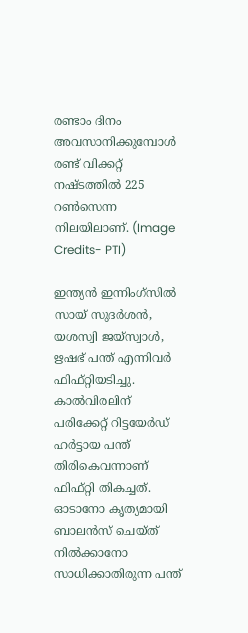രണ്ടാം ദിനം അവസാനിക്കുമ്പോൾ രണ്ട് വിക്കറ്റ് നഷ്ടത്തിൽ 225 റൺസെന്ന നിലയിലാണ്. (Image Credits- PTI)

ഇന്ത്യൻ ഇന്നിംഗ്സിൽ സായ് സുദർശൻ, യശസ്വി ജയ്സ്വാൾ, ഋഷഭ് പന്ത് എന്നിവർ ഫിഫ്റ്റിയടിച്ചു. കാൽവിരലിന് പരിക്കേറ്റ് റിട്ടയേർഡ് ഹർട്ടായ പന്ത് തിരികെവന്നാണ് ഫിഫ്റ്റി തികച്ചത്. ഓടാനോ കൃത്യമായി ബാലൻസ് ചെയ്ത് നിൽക്കാനോ സാധിക്കാതിരുന്ന പന്ത്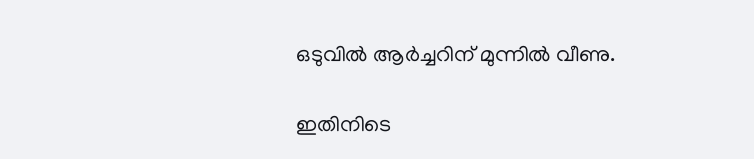ഒടുവിൽ ആർച്ചറിന് മുന്നിൽ വീണു.

ഇതിനിടെ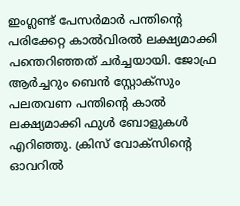ഇംഗ്ലണ്ട് പേസർമാർ പന്തിൻ്റെ പരിക്കേറ്റ കാൽവിരൽ ലക്ഷ്യമാക്കി പന്തെറിഞ്ഞത് ചർച്ചയായി. ജോഫ്ര ആർച്ചറും ബെൻ സ്റ്റോക്സും പലതവണ പന്തിൻ്റെ കാൽ ലക്ഷ്യമാക്കി ഫുൾ ബോളുകൾ എറിഞ്ഞു. ക്രിസ് വോക്സിൻ്റെ ഓവറിൽ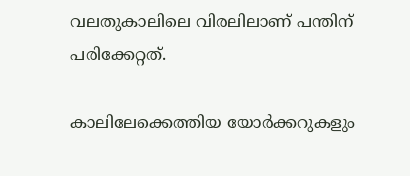വലതുകാലിലെ വിരലിലാണ് പന്തിന് പരിക്കേറ്റത്.

കാലിലേക്കെത്തിയ യോർക്കറുകളും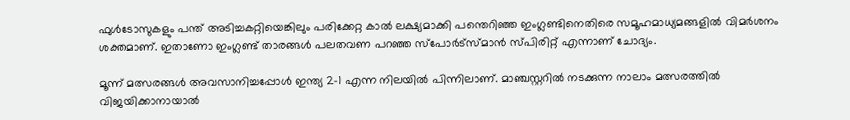ഫുൾടോസുകളും പന്ത് അടിച്ചകറ്റിയെങ്കിലും പരിക്കേറ്റ കാൽ ലക്ഷ്യമാക്കി പന്തെറിഞ്ഞ ഇംഗ്ലണ്ടിനെതിരെ സമൂഹമാധ്യമങ്ങളിൽ വിമർശനം ശക്തമാണ്. ഇതാണോ ഇംഗ്ലണ്ട് താരങ്ങൾ പലതവണ പറഞ്ഞ സ്പോർട്സ്മാൻ സ്പിരിറ്റ് എന്നാണ് ചോദ്യം.

മൂന്ന് മത്സരങ്ങൾ അവസാനിച്ചപ്പോൾ ഇന്ത്യ 2-1 എന്ന നിലയിൽ പിന്നിലാണ്. മാഞ്ചസ്റ്ററിൽ നടക്കുന്ന നാലാം മത്സരത്തിൽ വിജയിക്കാനായാൽ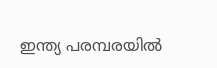ഇന്ത്യ പരമ്പരയിൽ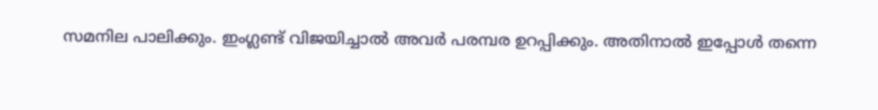സമനില പാലിക്കും. ഇംഗ്ലണ്ട് വിജയിച്ചാൽ അവർ പരമ്പര ഉറപ്പിക്കും. അതിനാൽ ഇപ്പോൾ തന്നെ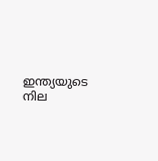ഇന്ത്യയുടെ നില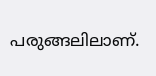പരുങ്ങലിലാണ്.